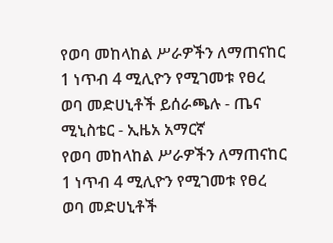የወባ መከላከል ሥራዎችን ለማጠናከር 1 ነጥብ 4 ሚሊዮን የሚገመቱ የፀረ ወባ መድሀኒቶች ይሰራጫሉ - ጤና ሚኒስቴር - ኢዜአ አማርኛ
የወባ መከላከል ሥራዎችን ለማጠናከር 1 ነጥብ 4 ሚሊዮን የሚገመቱ የፀረ ወባ መድሀኒቶች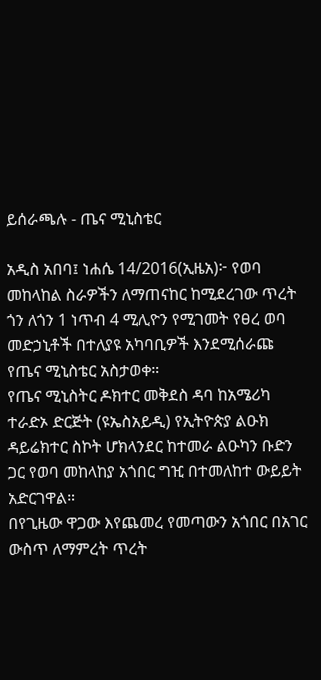ይሰራጫሉ - ጤና ሚኒስቴር

አዲስ አበባ፤ ነሐሴ 14/2016(ኢዜአ)፦ የወባ መከላከል ስራዎችን ለማጠናከር ከሚደረገው ጥረት ጎን ለጎን 1 ነጥብ 4 ሚሊዮን የሚገመት የፀረ ወባ መድኃኒቶች በተለያዩ አካባቢዎች እንደሚሰራጩ የጤና ሚኒስቴር አስታወቀ።
የጤና ሚኒስትር ዶክተር መቅደስ ዳባ ከአሜሪካ ተራድኦ ድርጅት (ዩኤስአይዲ) የኢትዮጵያ ልዑክ ዳይሬክተር ስኮት ሆክላንደር ከተመራ ልዑካን ቡድን ጋር የወባ መከላከያ አጎበር ግዢ በተመለከተ ውይይት አድርገዋል።
በየጊዜው ዋጋው እየጨመረ የመጣውን አጎበር በአገር ውስጥ ለማምረት ጥረት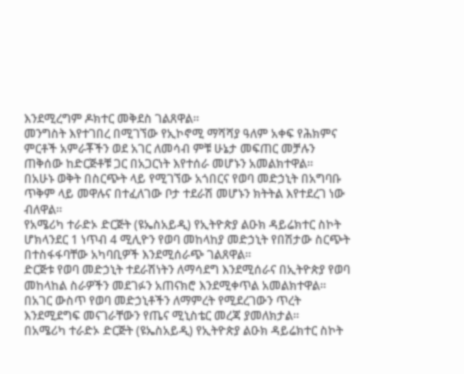እንደሚረግም ዶክተር መቅደስ ገልጸዋል።
መንግስት እየተገበረ በሚገኘው የኢኮኖሚ ማሻሻያ ዓለም አቀፍ የሕክምና ምርቶች አምራቾችን ወደ አገር ለመሳብ ምቹ ሁኔታ መፍጠር መቻሉን ጠቅሰው ከድርጅቶቹ ጋር በአጋርነት እየተሰራ መሆኑን አመልክተዋል።
በአሁኑ ወቅት በስርጭት ላይ የሚገኘው አጎበርና የወባ መድኃኒት በአግባቡ ጥቅም ላይ መዋሉና በተፈለገው ቦታ ተደራሽ መሆኑን ክትትል እየተደረገ ነው ብለዋል።
የአሜሪካ ተራድኦ ድርጅት (ዩኤስአይዲ) የኢትዮጵያ ልዑክ ዳይሬክተር ስኮት ሆክላንደር 1 ነጥብ 4 ሚሊዮን የወባ መከላከያ መድኃኒት የበሽታው ስርጭት በተስፋፋባቸው አካባቢዎች እንደሚሰራጭ ገልጸዋል።
ድርጅቱ የወባ መድኃኒት ተደራሽነትን ለማሳደግ እንደሚሰራና በኢትዮጵያ የወባ መከላከል ስራዎችን መደገፉን አጠናክሮ እንደሚቀጥል አመልክተዋል።
በአገር ውስጥ የወባ መድኃኒቶችን ለማምረት የሚደረገውን ጥረት እንደሚደግፍ መናገራቸውን የጤና ሚኒስቴር መረጃ ያመለክታል።
በአሜሪካ ተራድኦ ድርጅት (ዩኤስአይዲ) የኢትዮጵያ ልዑክ ዳይሬክተር ስኮት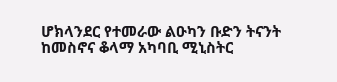ሆክላንደር የተመራው ልዑካን ቡድን ትናንት ከመስኖና ቆላማ አካባቢ ሚኒስትር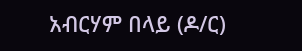አብርሃም በላይ (ዶ/ር)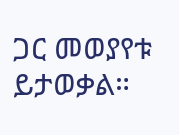ጋር መወያየቱ ይታወቃል።